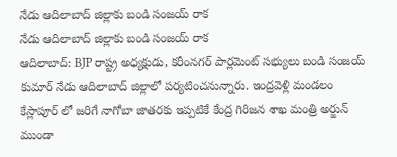నేడు ఆదిలాబాద్ జిల్లాకు బండి సంజయ్ రాక
నేడు ఆదిలాబాద్ జిల్లాకు బండి సంజయ్ రాక
ఆదిలాబాద్: BJP రాష్ట్ర అధ్యక్షుడు, కరీంనగర్ పార్లమెంట్ సభ్యులు బండి సంజయ్ కుమార్ నేడు ఆదిలాబాద్ జిల్లాలో పర్యటించనున్నారు. ఇంద్రవెళ్లి మండలం కేస్లాపూర్ లో జరిగే నాగోబా జాతరకు ఇప్పటికే కేంద్ర గిరిజన శాఖ మంత్రి అర్జున్ ముండా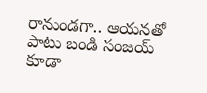రానుండగా.. ఆయనతో పాటు బండి సంజయ్ కూడా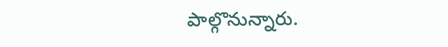పాల్గొనున్నారు.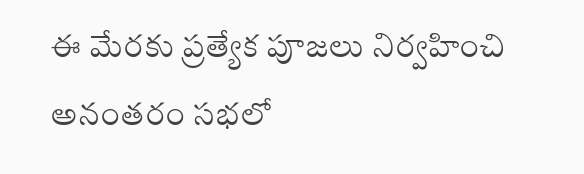ఈ మేరకు ప్రత్యేక పూజలు నిర్వహించి అనంతరం సభలో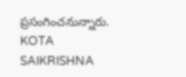ప్రసంగించనున్నారు.
KOTA SAIKRISHNA